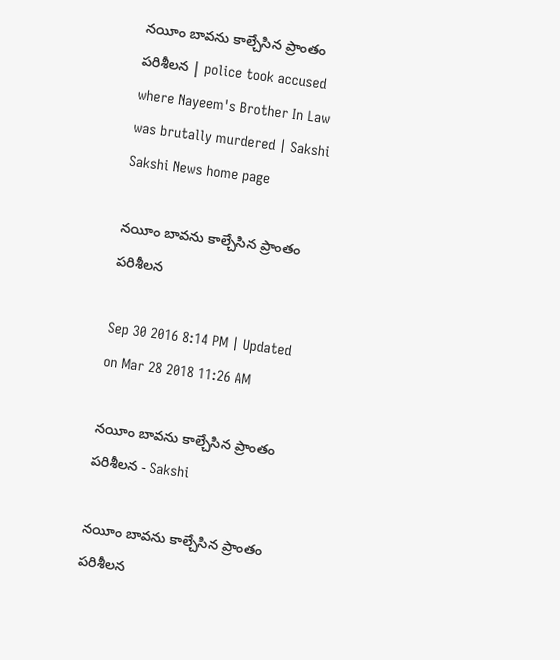నయీం బావను కాల్చేసిన ప్రాంతం పరిశీలన | police took accused where Nayeem's Brother In Law was brutally murdered | Sakshi
Sakshi News home page

నయీం బావను కాల్చేసిన ప్రాంతం పరిశీలన

Sep 30 2016 8:14 PM | Updated on Mar 28 2018 11:26 AM

నయీం బావను కాల్చేసిన ప్రాంతం పరిశీలన - Sakshi

నయీం బావను కాల్చేసిన ప్రాంతం పరిశీలన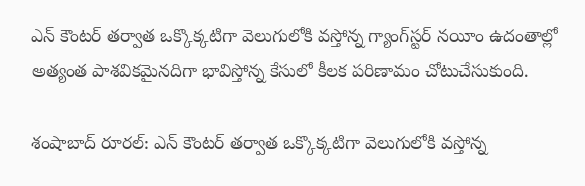ఎన్ కౌంటర్ తర్వాత ఒక్కొక్కటిగా వెలుగులోకి వస్తోన్న గ్యాంగ్‌స్టర్ నయీం ఉదంతాల్లో అత్యంత పాశవికమైనదిగా భావిస్తోన్న కేసులో కీలక పరిణామం చోటుచేసుకుంది.

శంషాబాద్ రూరల్: ఎన్ కౌంటర్ తర్వాత ఒక్కొక్కటిగా వెలుగులోకి వస్తోన్న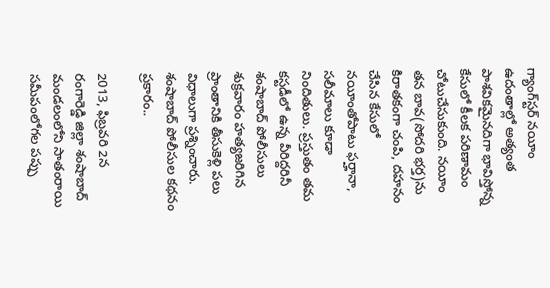గ్యాంగ్‌స్టర్ నయీం ఉదంతాల్లో అత్యంత పాశవికమైనదిగా భావిస్తోన్న కేసులో కీలక పరిణామం చోటుచేసుకుంది. నయీం తన బావ(సోదరి భర్త)ను కిరాతకంగా చంపి, దహనం చేసిన కేసులో నయీంతోపాటు ఫర్హానా, సలీమాలు కూడా నిందితులు. ప్రస్తుతం తమ కస్టడీలో ఉన్న వీరిద్దరినీ శంషాబాద్ పోలీసులు శుక్రవారం హత్యజరిగిన ప్రాంతానికి తీసుకెళ్లి పలు విధాలుగా ప్రశ్నించారు. శంషాబాద్ పోలీసుల కథనం ప్రకారం..

2013, ఫిబ్రవరి 2న రంగారెడ్డి జిల్లా శంషాబాద్ మండలంలోని సాతంరాయి సమీపంలోగల పప్పు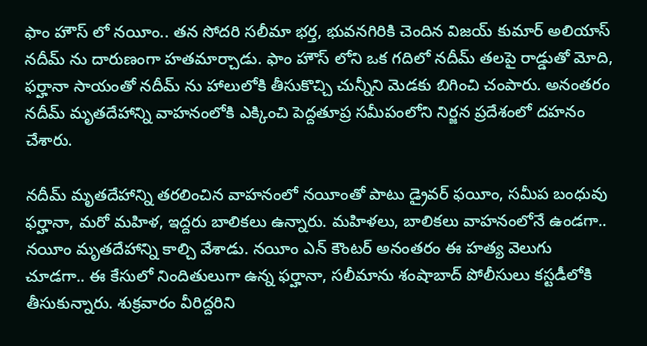ఫాం హౌస్ లో నయీం.. తన సోదరి సలీమా భర్త, భువనగిరికి చెందిన విజయ్ కుమార్ అలియాస్ నదీమ్ ను దారుణంగా హతమార్చాడు. ఫాం హౌస్ లోని ఒక గదిలో నదీమ్ తలపై రాడ్డుతో మోది, ఫర్హానా సాయంతో నదీమ్ ను హాలులోకి తీసుకొచ్చి చున్నీని మెడకు బిగించి చంపారు. అనంతరం నదీమ్ మృతదేహాన్ని వాహనంలోకి ఎక్కించి పెద్దతూప్ర సమీపంలోని నిర్జన ప్రదేశంలో దహనం చేశారు.

నదీమ్ మృతదేహాన్ని తరలించిన వాహనంలో నయీంతో పాటు డ్రైవర్ ఫయీం, సమీప బంధువు ఫర్హానా, మరో మహిళ, ఇద్దరు బాలికలు ఉన్నారు. మహిళలు, బాలికలు వాహనంలోనే ఉండగా.. నయీం మృతదేహాన్ని కాల్చి వేశాడు. నయీం ఎన్ కౌంటర్ అనంతరం ఈ హత్య వెలుగు చూడగా.. ఈ కేసులో నిందితులుగా ఉన్న ఫర్హానా, సలీమాను శంషాబాద్ పోలీసులు కస్టడీలోకి తీసుకున్నారు. శుక్రవారం వీరిద్దరిని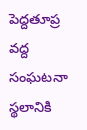పెద్దతూప్ర వద్ద సంఘటనా స్థలానికి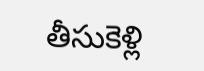తీసుకెళ్లి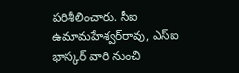పరిశీలించారు. సీఐ ఉమామహేశ్వర్‌రావు, ఎస్‌ఐ భాస్కర్ వారి నుంచి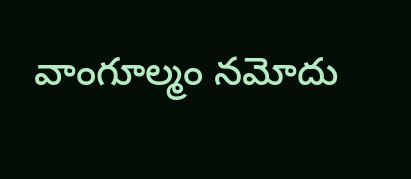వాంగూల్మం నమోదు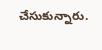చేసుకున్నారు.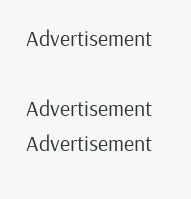Advertisement

Advertisement
Advertisement